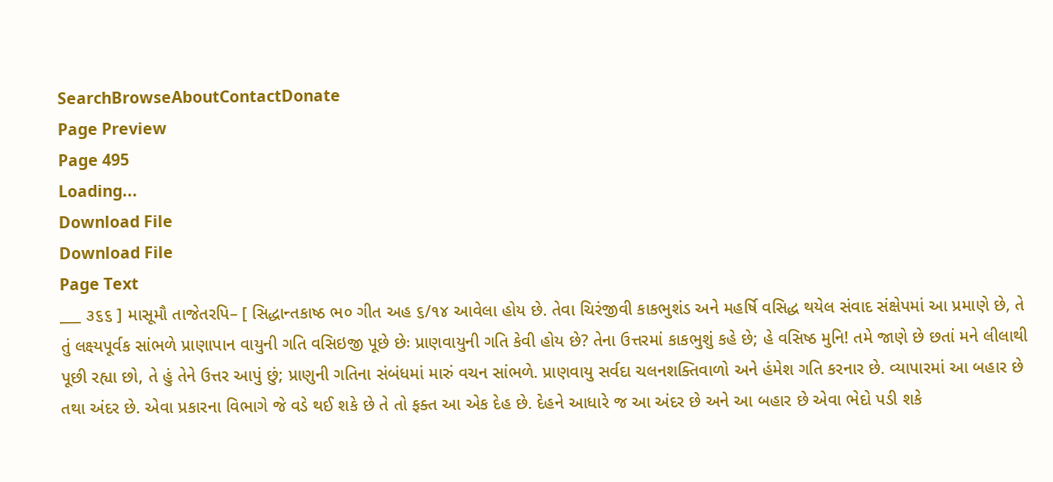SearchBrowseAboutContactDonate
Page Preview
Page 495
Loading...
Download File
Download File
Page Text
___ ૩૬૬ ] માસૂમૌ તાજેતરપિ– [ સિદ્ધાન્તકાષ્ઠ ભ૦ ગીત અહ ૬/૧૪ આવેલા હોય છે. તેવા ચિરંજીવી કાકભુશંડ અને મહર્ષિ વસિદ્ધ થયેલ સંવાદ સંક્ષેપમાં આ પ્રમાણે છે, તે તું લક્ષ્યપૂર્વક સાંભળે પ્રાણાપાન વાયુની ગતિ વસિઇજી પૂછે છેઃ પ્રાણવાયુની ગતિ કેવી હોય છે? તેના ઉત્તરમાં કાકભુશું કહે છે; હે વસિષ્ઠ મુનિ! તમે જાણે છે છતાં મને લીલાથી પૂછી રહ્યા છો, તે હું તેને ઉત્તર આપું છું; પ્રાણુની ગતિના સંબંધમાં મારું વચન સાંભળે. પ્રાણવાયુ સર્વદા ચલનશક્તિવાળો અને હંમેશ ગતિ કરનાર છે. વ્યાપારમાં આ બહાર છે તથા અંદર છે. એવા પ્રકારના વિભાગે જે વડે થઈ શકે છે તે તો ફક્ત આ એક દેહ છે. દેહને આધારે જ આ અંદર છે અને આ બહાર છે એવા ભેદો પડી શકે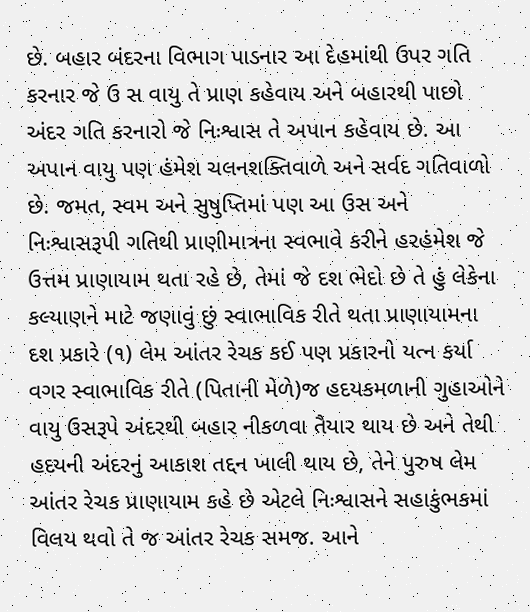છે. બહાર બંદરના વિભાગ પાડનાર આ દેહમાંથી ઉપર ગતિ કરનાર જે ઉ સ વાયુ તે પ્રાણ કહેવાય અને બહારથી પાછો અંદર ગતિ કરનારો જે નિઃશ્વાસ તે અપાન કહેવાય છે. આ અપાન વાયુ પણ હંમેશ ચલનશક્તિવાળે અને સર્વદ ગતિવાળો છે. જમત, સ્વમ અને સુષુપ્તિમાં પણ આ ઉસ અને નિઃશ્વાસરૂપી ગતિથી પ્રાણીમાત્રના સ્વભાવે કરીને હરહંમેશ જે ઉત્તમ પ્રાણાયામ થતા રહે છે, તેમાં જે દશ ભેદો છે તે હું લેકેના કલ્યાણને માટે જણાવું છું સ્વાભાવિક રીતે થતા પ્રાણાયામના દશ પ્રકારે (૧) લેમ આંતર રેચક કઈ પણ પ્રકારનો યત્ન કર્યા વગર સ્વાભાવિક રીતે (પિતાની મેળે)જ હદયકમળાની ગુહાઓને વાયુ ઉસરૂપે અંદરથી બહાર નીકળવા તૈયાર થાય છે અને તેથી હદયની અંદરનું આકાશ તદ્દન ખાલી થાય છે, તેને પુરુષ લેમ આંતર રેચક પ્રાણાયામ કહે છે એટલે નિઃશ્વાસને સહાકુંભકમાં વિલય થવો તે જ આંતર રેચક સમજ. આને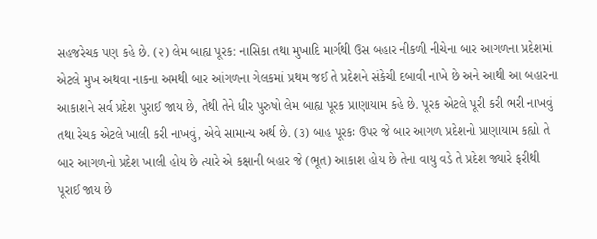સહજરેચક પણ કહે છે. (૨) લેમ બાહ્ય પૂરક: નાસિકા તથા મુખાદિ માર્ગથી ઉસ બહાર નીકળી નીચેના બાર આગળના પ્રદેશમાં એટલે મુખ અથવા નાકના અમથી બાર આંગળના ગેલકમાં પ્રથમ જઈ તે પ્રદેશને સંકેચી દબાવી નાખે છે અને આથી આ બહારના આકાશને સર્વ પ્રદેશ પુરાઈ જાય છે, તેથી તેને ધીર પુરુષો લેમ બાહ્ય પૂરક પ્રાણાયામ કહે છે. પૂરક એટલે પૂરી કરી ભરી નાખવું તથા રેચક એટલે ખાલી કરી નાખવું, એવે સામાન્ય અર્થ છે. (૩) બાહ પૂરકઃ ઉપર જે બાર આગળ પ્રદેશનો પ્રાણાયામ કહ્યો તે બાર આગળનો પ્રદેશ ખાલી હોય છે ત્યારે એ કક્ષાની બહાર જે (ભૂત) આકાશ હોય છે તેના વાયુ વડે તે પ્રદેશ જ્યારે ફરીથી પૂરાઈ જાય છે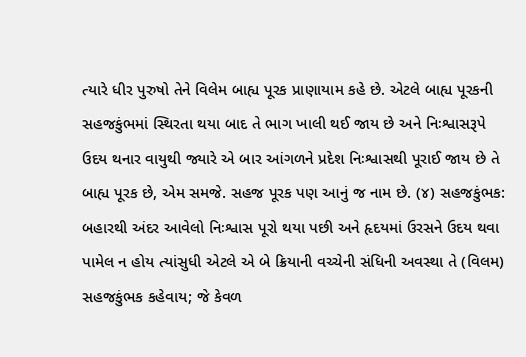ત્યારે ધીર પુરુષો તેને વિલેમ બાહ્ય પૂરક પ્રાણાયામ કહે છે. એટલે બાહ્ય પૂરકની સહજકુંભમાં સ્થિરતા થયા બાદ તે ભાગ ખાલી થઈ જાય છે અને નિઃશ્વાસરૂપે ઉદય થનાર વાયુથી જ્યારે એ બાર આંગળને પ્રદેશ નિઃશ્વાસથી પૂરાઈ જાય છે તે બાહ્ય પૂરક છે, એમ સમજે. સહજ પૂરક પણ આનું જ નામ છે. (૪) સહજકુંભક: બહારથી અંદર આવેલો નિઃશ્વાસ પૂરો થયા પછી અને હૃદયમાં ઉરસને ઉદય થવા પામેલ ન હોય ત્યાંસુધી એટલે એ બે ક્રિયાની વચ્ચેની સંધિની અવસ્થા તે (વિલમ) સહજકુંભક કહેવાય; જે કેવળ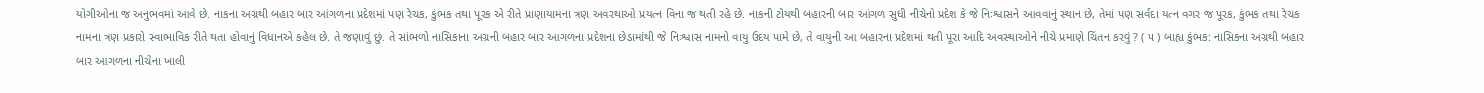યોગીઓના જ અનુભવમાં આવે છે. નાકના અગ્રથી બહાર બાર આંગળના પ્રદેશમાં પણ રેચક, કુંભક તથા પૂરક એ રીતે પ્રાણાયામના ત્રણ અવરથાઓ પ્રયત્ન વિના જ થતી રહે છે. નાકની ટોયથી બહારની બાર આંગળ સુધી નીચેનો પ્રદેશ કે જે નિઃશ્વાસને આવવાનું સ્થાન છે, તેમાં પણ સર્વદા યત્ન વગર જ પૂરક, કુંભક તથા રેચક નામના ત્રણ પ્રકારો સ્વાભાવિક રીતે થતા હોવાનું વિધાનએ કહેલ છે. તે જણાવું છું. તે સાંભળો નાસિકાના અગ્રની બહાર બાર આગળના પ્રદેશના છેડામાંથી જે નિઃશ્વાસ નામનો વાયુ ઉદય પામે છે, તે વાયુની આ બહારના પ્રદેશમાં થતી પૂરા આદિ અવસ્થાઓને નીચે પ્રમાણે ચિંતન કરવું ? ( ૫ ) બાહ્ય કુંભક: નાસિકના અગ્રથી બહાર બાર આગળના નીચેના ખાલી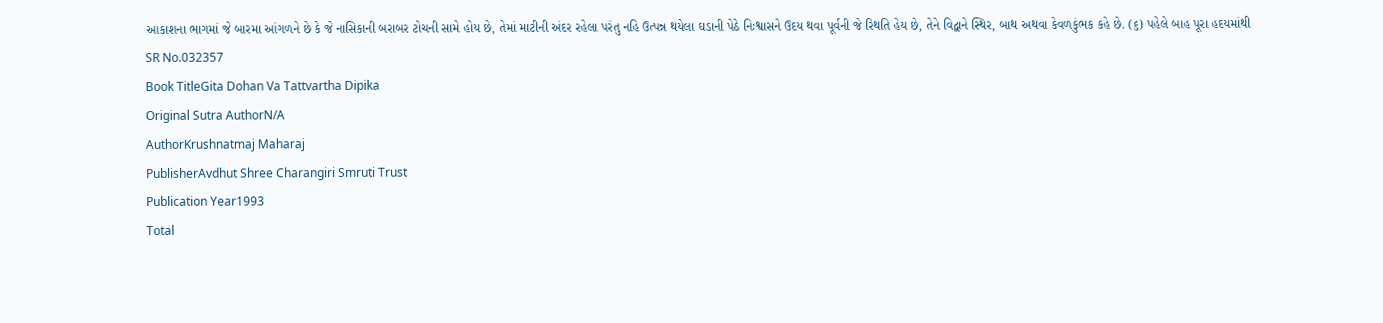આકાશના ભાગમાં જે બારમા આંગળને છે કે જે નાસિકાની બરાબર ટોચની સામે હોય છે, તેમાં માટીની અંદર રહેલા પરંતુ નહિ ઉત્પન્ન થયેલા ઘડાની પેઠે નિઃશ્વાસને ઉદય થવા પૂર્વની જે રિથતિ હેય છે, તેને વિદ્વાને સ્થિર, બાથ અથવા કેવળકુંભક કહે છે. (૬) પહેલે બાહ પૂરા હદયમાંથી
SR No.032357
Book TitleGita Dohan Va Tattvartha Dipika
Original Sutra AuthorN/A
AuthorKrushnatmaj Maharaj
PublisherAvdhut Shree Charangiri Smruti Trust
Publication Year1993
Total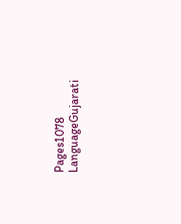Pages1078
LanguageGujarati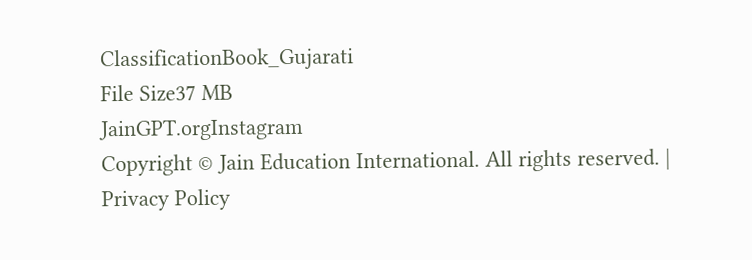ClassificationBook_Gujarati
File Size37 MB
JainGPT.orgInstagram
Copyright © Jain Education International. All rights reserved. | Privacy Policy